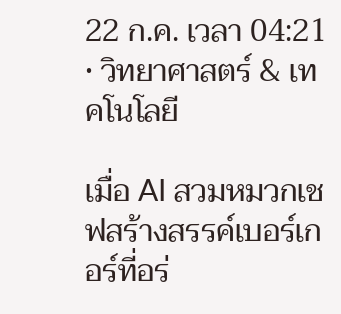22 ก.ค. เวลา 04:21 • วิทยาศาสตร์ & เทคโนโลยี

เมื่อ AI สวมหมวกเชฟสร้างสรรค์เบอร์เกอร์ที่อร่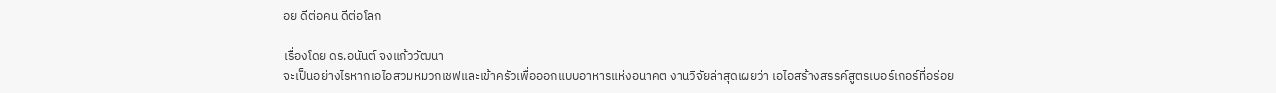อย ดีต่อคน ดีต่อโลก

เรื่องโดย ดร.อนันต์ จงแก้ววัฒนา
จะเป็นอย่างไรหากเอไอสวมหมวกเชฟและเข้าครัวเพื่อออกแบบอาหารแห่งอนาคต งานวิจัยล่าสุดเผยว่า เอไอสร้างสรรค์สูตรเบอร์เกอร์ที่อร่อย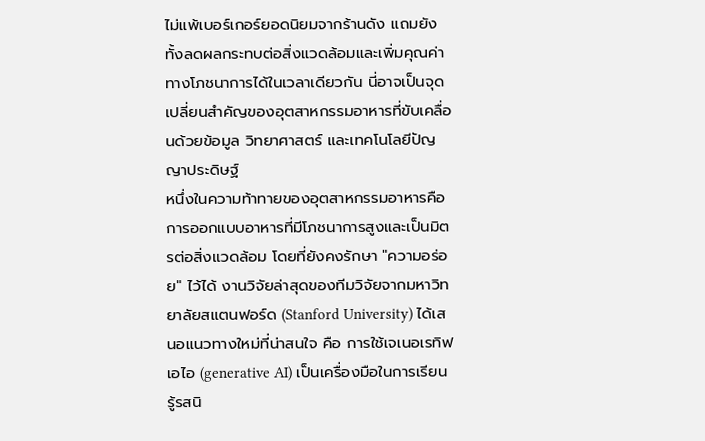ไม่แพ้เบอร์เกอร์ยอดนิยมจากร้านดัง แถมยังทั้งลดผลกระทบต่อสิ่งแวดล้อมและเพิ่มคุณค่าทางโภชนาการได้ในเวลาเดียวกัน นี่อาจเป็นจุดเปลี่ยนสำคัญของอุตสาหกรรมอาหารที่ขับเคลื่อนด้วยข้อมูล วิทยาศาสตร์ และเทคโนโลยีปัญญาประดิษฐ์
หนึ่งในความท้าทายของอุตสาหกรรมอาหารคือ การออกแบบอาหารที่มีโภชนาการสูงและเป็นมิตรต่อสิ่งแวดล้อม โดยที่ยังคงรักษา "ความอร่อย" ไว้ได้ งานวิจัยล่าสุดของทีมวิจัยจากมหาวิทยาลัยสแตนฟอร์ด (Stanford University) ได้เสนอแนวทางใหม่ที่น่าสนใจ คือ การใช้เจเนอเรทิฟเอไอ (generative AI) เป็นเครื่องมือในการเรียนรู้รสนิ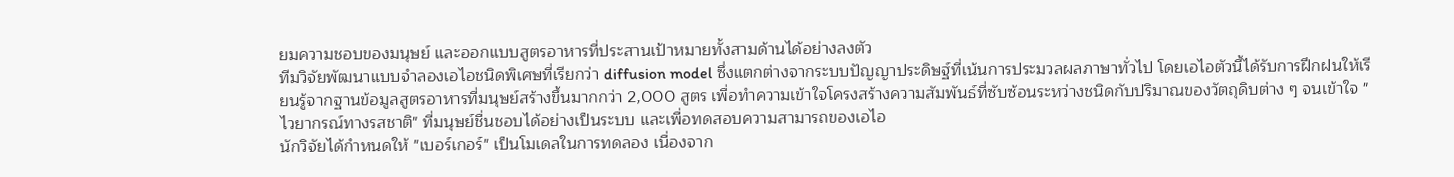ยมความชอบของมนุษย์ และออกแบบสูตรอาหารที่ประสานเป้าหมายทั้งสามด้านได้อย่างลงตัว
ทีมวิจัยพัฒนาแบบจำลองเอไอชนิดพิเศษที่เรียกว่า diffusion model ซึ่งแตกต่างจากระบบปัญญาประดิษฐ์ที่เน้นการประมวลผลภาษาทั่วไป โดยเอไอตัวนี้ได้รับการฝึกฝนให้เรียนรู้จากฐานข้อมูลสูตรอาหารที่มนุษย์สร้างขึ้นมากกว่า 2,000 สูตร เพื่อทำความเข้าใจโครงสร้างความสัมพันธ์ที่ซับซ้อนระหว่างชนิดกับปริมาณของวัตถุดิบต่าง ๆ จนเข้าใจ "ไวยากรณ์ทางรสชาติ" ที่มนุษย์ชื่นชอบได้อย่างเป็นระบบ และเพื่อทดสอบความสามารถของเอไอ
นักวิจัยได้กำหนดให้ "เบอร์เกอร์" เป็นโมเดลในการทดลอง เนื่องจาก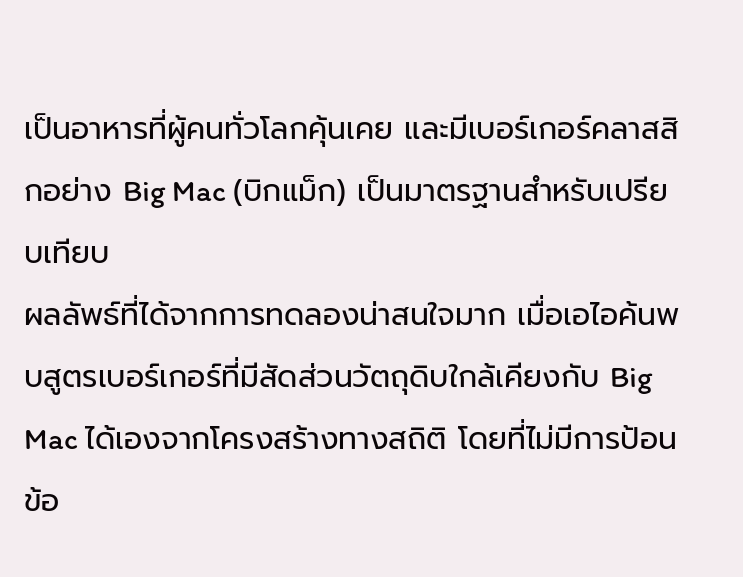เป็นอาหารที่ผู้คนทั่วโลกคุ้นเคย และมีเบอร์เกอร์คลาสสิกอย่าง Big Mac (บิกแม็ก) เป็นมาตรฐานสำหรับเปรียบเทียบ
ผลลัพธ์ที่ได้จากการทดลองน่าสนใจมาก เมื่อเอไอค้นพบสูตรเบอร์เกอร์ที่มีสัดส่วนวัตถุดิบใกล้เคียงกับ Big Mac ได้เองจากโครงสร้างทางสถิติ โดยที่ไม่มีการป้อนข้อ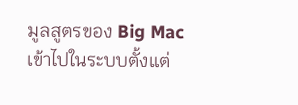มูลสูตรของ Big Mac เข้าไปในระบบตั้งแต่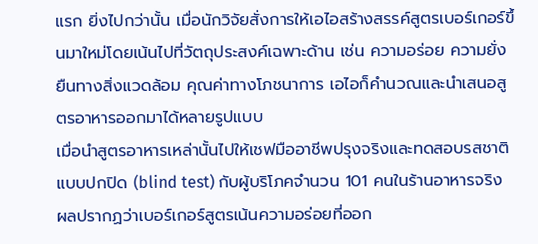แรก ยิ่งไปกว่านั้น เมื่อนักวิจัยสั่งการให้เอไอสร้างสรรค์สูตรเบอร์เกอร์ขึ้นมาใหม่โดยเน้นไปที่วัตถุประสงค์เฉพาะด้าน เช่น ความอร่อย ความยั่งยืนทางสิ่งแวดล้อม คุณค่าทางโภชนาการ เอไอก็คำนวณและนำเสนอสูตรอาหารออกมาได้หลายรูปแบบ
เมื่อนำสูตรอาหารเหล่านั้นไปให้เชฟมืออาชีพปรุงจริงและทดสอบรสชาติแบบปกปิด (blind test) กับผู้บริโภคจำนวน 101 คนในร้านอาหารจริง ผลปรากฏว่าเบอร์เกอร์สูตรเน้นความอร่อยที่ออก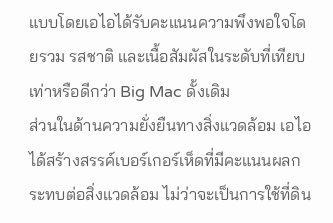แบบโดยเอไอได้รับคะแนนความพึงพอใจโดยรวม รสชาติ และเนื้อสัมผัสในระดับที่เทียบเท่าหรือดีกว่า Big Mac ดั้งเดิม
ส่วนในด้านความยั่งยืนทางสิ่งแวดล้อม เอไอได้สร้างสรรค์เบอร์เกอร์เห็ดที่มีคะแนนผลกระทบต่อสิ่งแวดล้อม ไม่ว่าจะเป็นการใช้ที่ดิน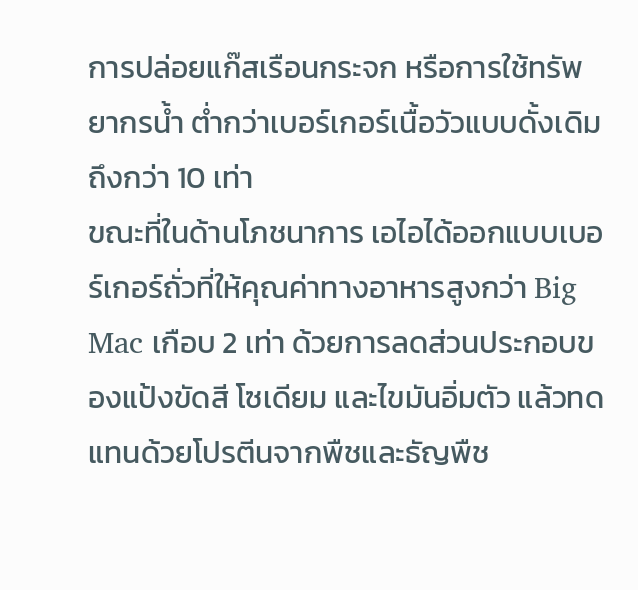การปล่อยแก๊สเรือนกระจก หรือการใช้ทรัพยากรน้ำ ต่ำกว่าเบอร์เกอร์เนื้อวัวแบบดั้งเดิมถึงกว่า 10 เท่า
ขณะที่ในด้านโภชนาการ เอไอได้ออกแบบเบอร์เกอร์ถั่วที่ให้คุณค่าทางอาหารสูงกว่า Big Mac เกือบ 2 เท่า ด้วยการลดส่วนประกอบของแป้งขัดสี โซเดียม และไขมันอิ่มตัว แล้วทดแทนด้วยโปรตีนจากพืชและธัญพืช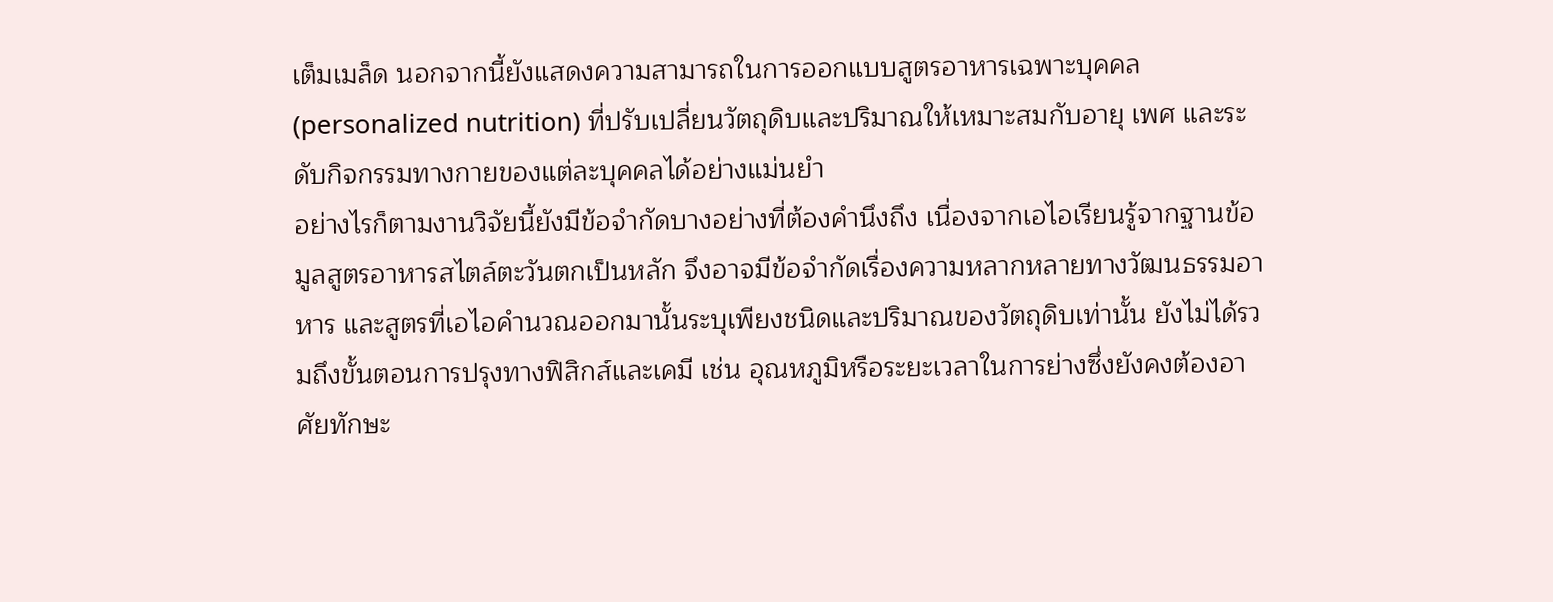เต็มเมล็ด นอกจากนี้ยังแสดงความสามารถในการออกแบบสูตรอาหารเฉพาะบุคคล (personalized nutrition) ที่ปรับเปลี่ยนวัตถุดิบและปริมาณให้เหมาะสมกับอายุ เพศ และระดับกิจกรรมทางกายของแต่ละบุคคลได้อย่างแม่นยำ
อย่างไรก็ตามงานวิจัยนี้ยังมีข้อจำกัดบางอย่างที่ต้องคำนึงถึง เนื่องจากเอไอเรียนรู้จากฐานข้อมูลสูตรอาหารสไตล์ตะวันตกเป็นหลัก จึงอาจมีข้อจำกัดเรื่องความหลากหลายทางวัฒนธรรมอาหาร และสูตรที่เอไอคำนวณออกมานั้นระบุเพียงชนิดและปริมาณของวัตถุดิบเท่านั้น ยังไม่ได้รวมถึงขั้นตอนการปรุงทางฟิสิกส์และเคมี เช่น อุณหภูมิหรือระยะเวลาในการย่างซึ่งยังคงต้องอาศัยทักษะ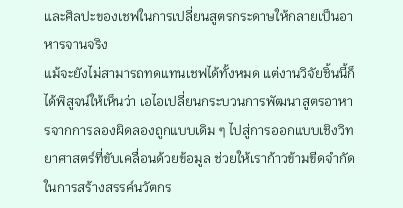และศิลปะของเชฟในการเปลี่ยนสูตรกระดาษให้กลายเป็นอาหารจานจริง
แม้จะยังไม่สามารถทดแทนเชฟได้ทั้งหมด แต่งานวิจัยชิ้นนี้ก็ได้พิสูจน์ให้เห็นว่า เอไอเปลี่ยนกระบวนการพัฒนาสูตรอาหารจากการลองผิดลองถูกแบบเดิม ๆ ไปสู่การออกแบบเชิงวิทยาศาสตร์ที่ขับเคลื่อนด้วยข้อมูล ช่วยให้เราก้าวข้ามขีดจำกัดในการสร้างสรรค์นวัตกร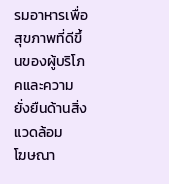รมอาหารเพื่อสุขภาพที่ดีขึ้นของผู้บริโภคและความยั่งยืนด้านสิ่งแวดล้อม
โฆษณา